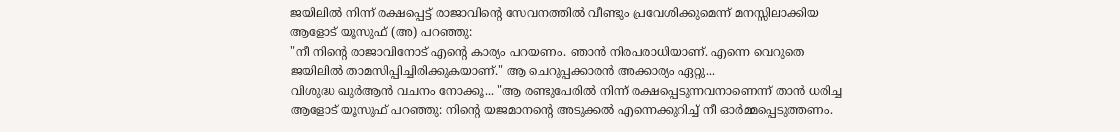ജയിലിൽ നിന്ന് രക്ഷപ്പെട്ട് രാജാവിന്റെ സേവനത്തിൽ വീണ്ടും പ്രവേശിക്കുമെന്ന് മനസ്സിലാക്കിയ ആളോട് യൂസുഫ് (അ) പറഞ്ഞു:
"നീ നിന്റെ രാജാവിനോട് എന്റെ കാര്യം പറയണം. ഞാൻ നിരപരാധിയാണ്. എന്നെ വെറുതെ ജയിലിൽ താമസിപ്പിച്ചിരിക്കുകയാണ്." ആ ചെറുപ്പക്കാരൻ അക്കാര്യം ഏറ്റു...
വിശുദ്ധ ഖുർആൻ വചനം നോക്കൂ... "ആ രണ്ടുപേരിൽ നിന്ന് രക്ഷപ്പെടുന്നവനാണെന്ന് താൻ ധരിച്ച ആളോട് യൂസുഫ് പറഞ്ഞു: നിന്റെ യജമാനന്റെ അടുക്കൽ എന്നെക്കുറിച്ച് നീ ഓർമ്മപ്പെടുത്തണം.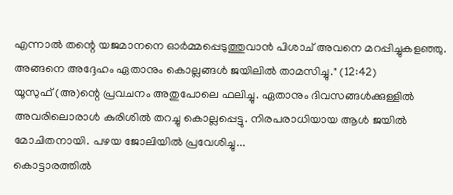എന്നാൽ തന്റെ യജമാനനെ ഓർമ്മപ്പെടുത്തുവാൻ പിശാച് അവനെ മറപ്പിച്ചുകളഞ്ഞു. അങ്ങനെ അദ്ദേഹം ഏതാനും കൊല്ലങ്ങൾ ജയിലിൽ താമസിച്ചു." (12:42)
യൂസുഫ് (അ)ന്റെ പ്രവചനം അതുപോലെ ഫലിച്ചു. ഏതാനും ദിവസങ്ങൾക്കുള്ളിൽ അവരിലൊരാൾ കുരിശിൽ തറച്ചു കൊല്ലപ്പെട്ടു. നിരപരാധിയായ ആൾ ജയിൽ മോചിതനായി. പഴയ ജോലിയിൽ പ്രവേശിച്ചു...
കൊട്ടാരത്തിൽ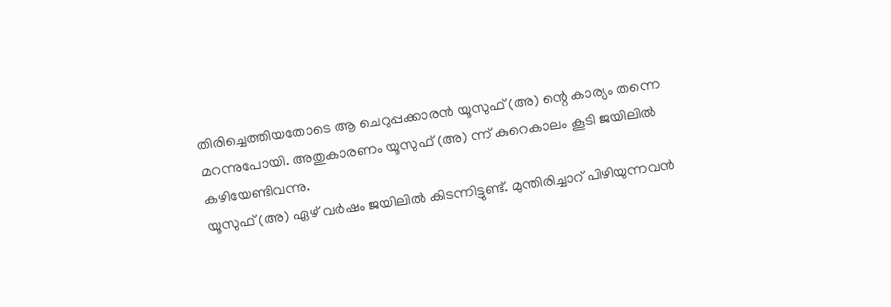തിരിച്ചെത്തിയതോടെ ആ ചെറുപ്പക്കാരൻ യൂസുഫ് (അ) ന്റെ കാര്യം തന്നെ മറന്നുപോയി. അതുകാരണം യൂസുഫ് (അ) ന്ന് കുറെകാലം കൂടി ജയിലിൽ കഴിയേണ്ടിവന്നു.
യൂസുഫ് (അ) ഏഴ് വർഷം ജയിലിൽ കിടന്നിട്ടുണ്ട്. മുന്തിരിച്ചാറ് പിഴിയുന്നവൻ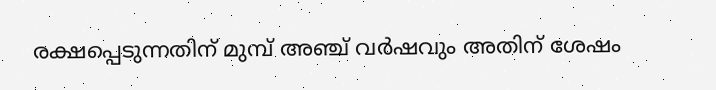രക്ഷപ്പെടുന്നതിന് മുമ്പ് അഞ്ച് വർഷവും അതിന് ശേഷം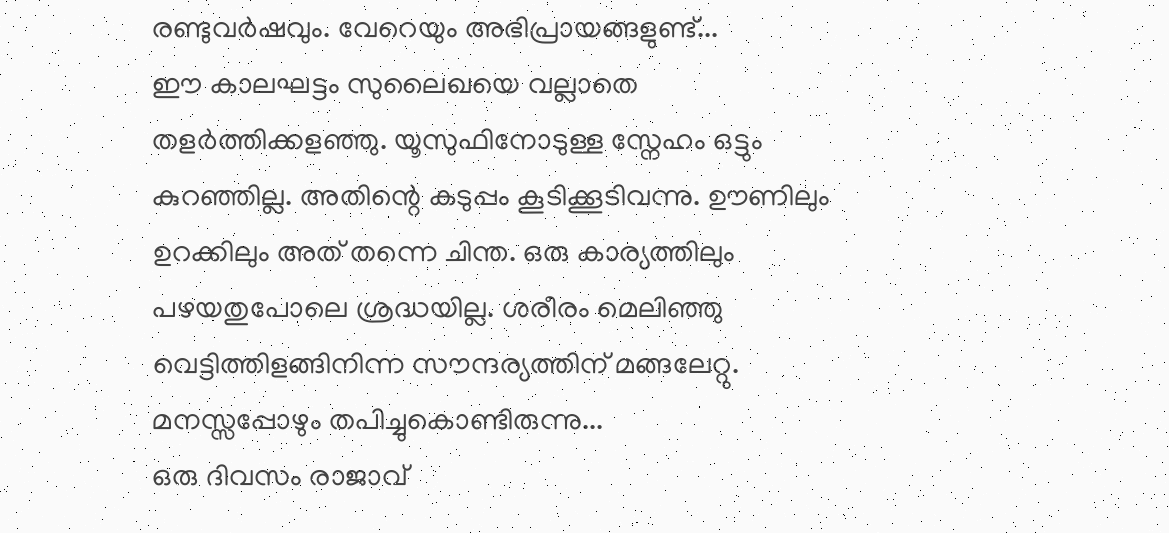രണ്ടുവർഷവും. വേറെയും അഭിപ്രായങ്ങളുണ്ട്...
ഈ കാലഘട്ടം സുലൈഖയെ വല്ലാതെ തളർത്തിക്കളഞ്ഞു. യൂസുഫിനോടുള്ള സ്നേഹം ഒട്ടും കുറഞ്ഞില്ല. അതിന്റെ കടുപ്പം കൂടിക്കൂടിവന്നു. ഊണിലും ഉറക്കിലും അത് തന്നെ ചിന്ത. ഒരു കാര്യത്തിലും പഴയതുപോലെ ശ്രദ്ധയില്ല. ശരീരം മെലിഞ്ഞു വെട്ടിത്തിളങ്ങിനിന്ന സൗന്ദര്യത്തിന് മങ്ങലേറ്റു. മനസ്സപ്പോഴും തപിച്ചുകൊണ്ടിരുന്നു...
ഒരു ദിവസം രാജാവ്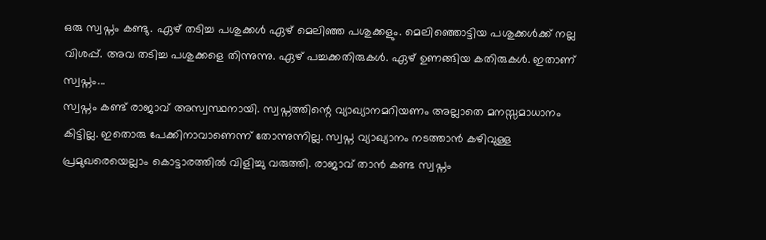ഒരു സ്വപ്നം കണ്ടു. ഏഴ് തടിച്ച പശുക്കൾ ഏഴ് മെലിഞ്ഞ പശുക്കളും. മെലിഞ്ഞൊട്ടിയ പശുക്കൾക്ക് നല്ല വിശപ്പ്. അവ തടിച്ച പശുക്കളെ തിന്നുന്നു. ഏഴ് പച്ചക്കതിരുകൾ. ഏഴ് ഉണങ്ങിയ കതിരുകൾ. ഇതാണ് സ്വപ്നം...
സ്വപ്നം കണ്ട് രാജാവ് അസ്വസ്ഥനായി. സ്വപ്നത്തിന്റെ വ്യാഖ്യാനമറിയണം അല്ലാതെ മനസ്സമാധാനം കിട്ടില്ല. ഇതൊരു പേക്കിനാവാണെന്ന് തോന്നുന്നില്ല. സ്വപ്ന വ്യാഖ്യാനം നടത്താൻ കഴിവുള്ള പ്രമുഖരെയെല്ലാം കൊട്ടാരത്തിൽ വിളിച്ചു വരുത്തി. രാജാവ് താൻ കണ്ട സ്വപ്നം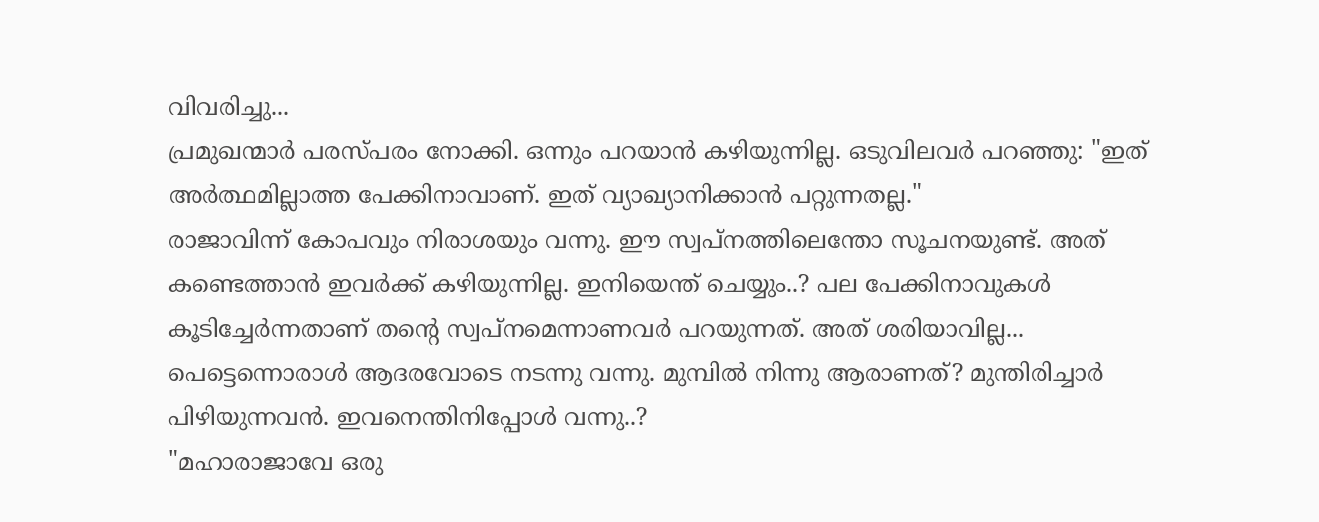വിവരിച്ചു...
പ്രമുഖന്മാർ പരസ്പരം നോക്കി. ഒന്നും പറയാൻ കഴിയുന്നില്ല. ഒടുവിലവർ പറഞ്ഞു: "ഇത് അർത്ഥമില്ലാത്ത പേക്കിനാവാണ്. ഇത് വ്യാഖ്യാനിക്കാൻ പറ്റുന്നതല്ല."
രാജാവിന്ന് കോപവും നിരാശയും വന്നു. ഈ സ്വപ്നത്തിലെന്തോ സൂചനയുണ്ട്. അത് കണ്ടെത്താൻ ഇവർക്ക് കഴിയുന്നില്ല. ഇനിയെന്ത് ചെയ്യും..? പല പേക്കിനാവുകൾ കൂടിച്ചേർന്നതാണ് തന്റെ സ്വപ്നമെന്നാണവർ പറയുന്നത്. അത് ശരിയാവില്ല...
പെട്ടെന്നൊരാൾ ആദരവോടെ നടന്നു വന്നു. മുമ്പിൽ നിന്നു ആരാണത്? മുന്തിരിച്ചാർ പിഴിയുന്നവൻ. ഇവനെന്തിനിപ്പോൾ വന്നു..?
"മഹാരാജാവേ ഒരു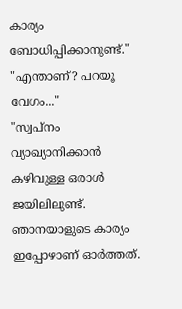കാര്യം ബോധിപ്പിക്കാനുണ്ട്."
"എന്താണ്? പറയൂ വേഗം..."
"സ്വപ്നം വ്യാഖ്യാനിക്കാൻ കഴിവുള്ള ഒരാൾ ജയിലിലുണ്ട്. ഞാനയാളുടെ കാര്യം ഇപ്പോഴാണ് ഓർത്തത്.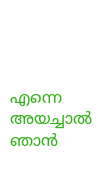എന്നെ അയച്ചാൽ ഞാൻ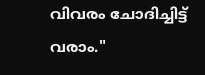വിവരം ചോദിച്ചിട്ട് വരാം."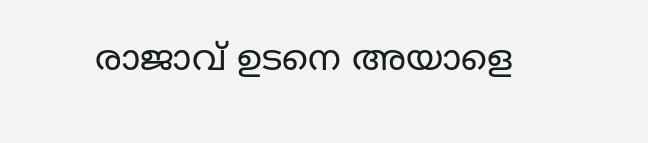രാജാവ് ഉടനെ അയാളെ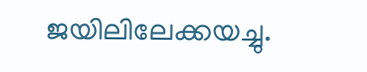ജയിലിലേക്കയച്ചു.